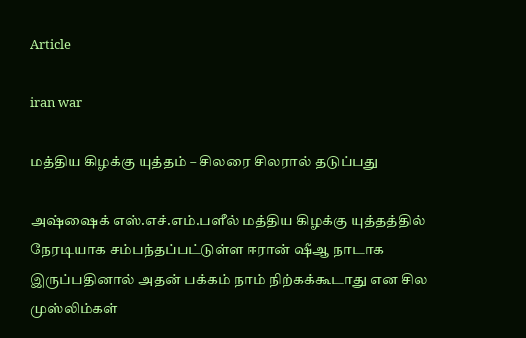Article

iran war

மத்திய கிழக்கு யுத்தம் – சிலரை சிலரால் தடுப்பது

அஷ்ஷைக் எஸ்.எச்.எம்.பளீல் மத்திய கிழக்கு யுத்தத்தில் நேரடியாக சம்பந்தப்பட்டுள்ள ஈரான் ஷீஆ நாடாக இருப்பதினால் அதன் பக்கம் நாம் நிற்கக்கூடாது என சில முஸ்லிம்கள்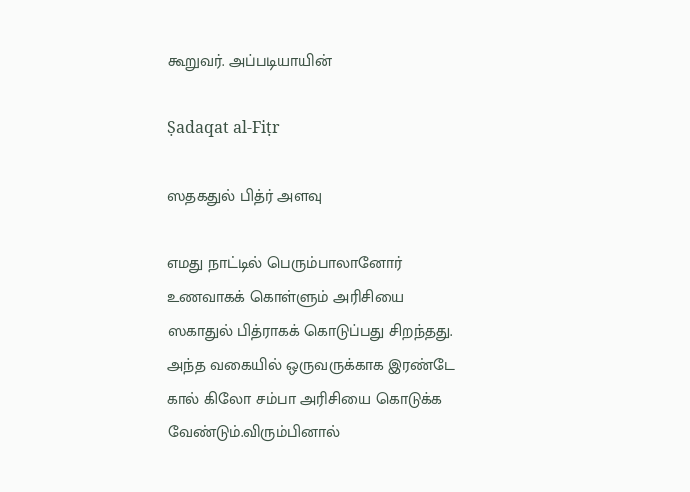கூறுவர். அப்படியாயின்

Ṣadaqat al-Fiṭr

ஸதகதுல் பித்ர் அளவு

எமது நாட்டில் பெரும்பாலானோர் உணவாகக் கொள்ளும் அரிசியை ஸகாதுல் பித்ராகக் கொடுப்பது சிறந்தது. அந்த வகையில் ஒருவருக்காக இரண்டே கால் கிலோ சம்பா அரிசியை கொடுக்க வேண்டும்.விரும்பினால்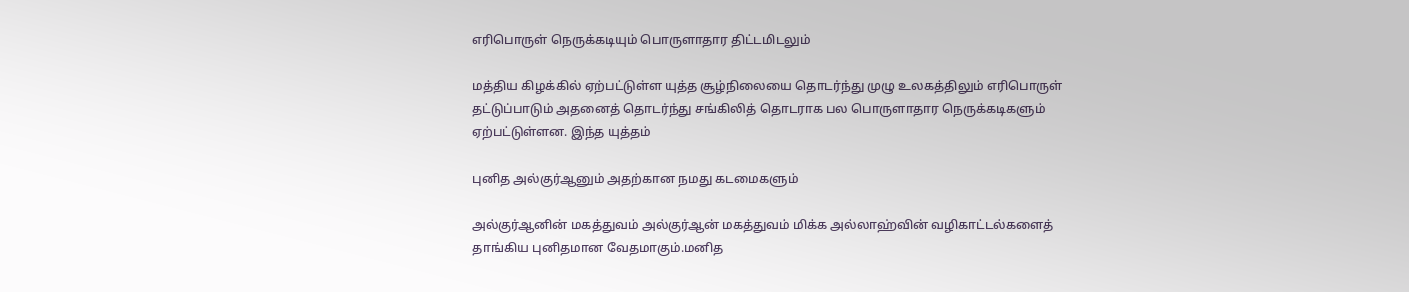எரிபொருள் நெருக்கடியும் பொருளாதார திட்டமிடலும்

மத்திய கிழக்கில் ஏற்பட்டுள்ள யுத்த சூழ்நிலையை தொடர்ந்து முழு உலகத்திலும் எரிபொருள் தட்டுப்பாடும் அதனைத் தொடர்ந்து சங்கிலித் தொடராக பல பொருளாதார நெருக்கடிகளும் ஏற்பட்டுள்ளன. இந்த யுத்தம்

புனித அல்குர்ஆனும் அதற்கான நமது கடமைகளும்

அல்குர்ஆனின் மகத்துவம் அல்குர்ஆன் மகத்துவம் மிக்க அல்லாஹ்வின் வழிகாட்டல்களைத் தாங்கிய புனிதமான வேதமாகும்.மனித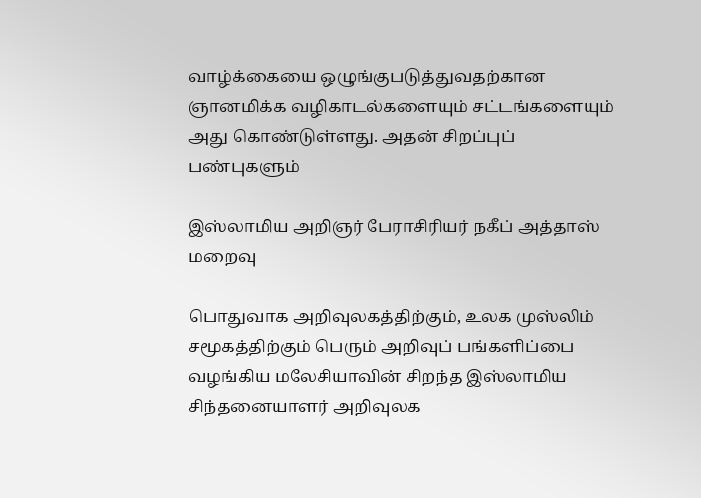வாழ்க்கையை ஒழுங்குபடுத்துவதற்கான ஞானமிக்க வழிகாடல்களையும் சட்டங்களையும் அது கொண்டுள்ளது. அதன் சிறப்புப் பண்புகளும்

இஸ்லாமிய அறிஞர் பேராசிரியர் நகீப் அத்தாஸ் மறைவு

பொதுவாக அறிவுலகத்திற்கும், உலக முஸ்லிம் சமூகத்திற்கும் பெரும் அறிவுப் பங்களிப்பை வழங்கிய மலேசியாவின் சிறந்த இஸ்லாமிய சிந்தனையாளர் அறிவுலக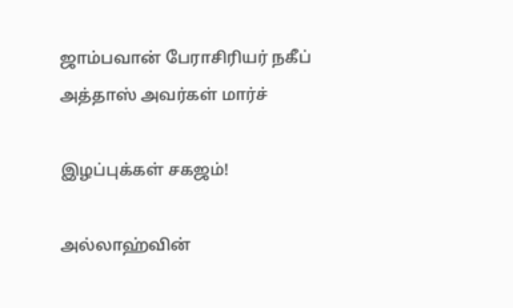ஜாம்பவான் பேராசிரியர் நகீப் அத்தாஸ் அவர்கள் மார்ச்

இழப்புக்கள் சகஜம்!

அல்லாஹ்வின்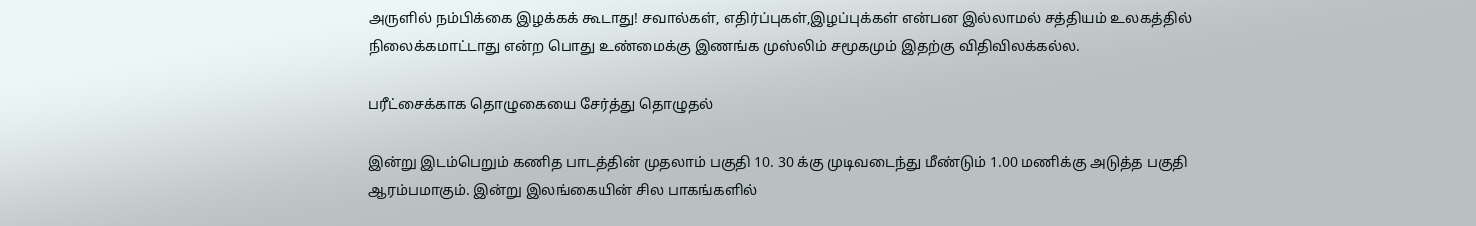அருளில் நம்பிக்கை இழக்கக் கூடாது! சவால்கள், எதிர்ப்புகள்,இழப்புக்கள் என்பன இல்லாமல் சத்தியம் உலகத்தில் நிலைக்கமாட்டாது என்ற பொது உண்மைக்கு இணங்க முஸ்லிம் சமூகமும் இதற்கு விதிவிலக்கல்ல.

பரீட்சைக்காக தொழுகையை சேர்த்து தொழுதல்

இன்று இடம்பெறும் கணித பாடத்தின் முதலாம் பகுதி 10. 30 க்கு முடிவடைந்து மீண்டும் 1.00 மணிக்கு அடுத்த பகுதி ஆரம்பமாகும். இன்று இலங்கையின் சில பாகங்களில்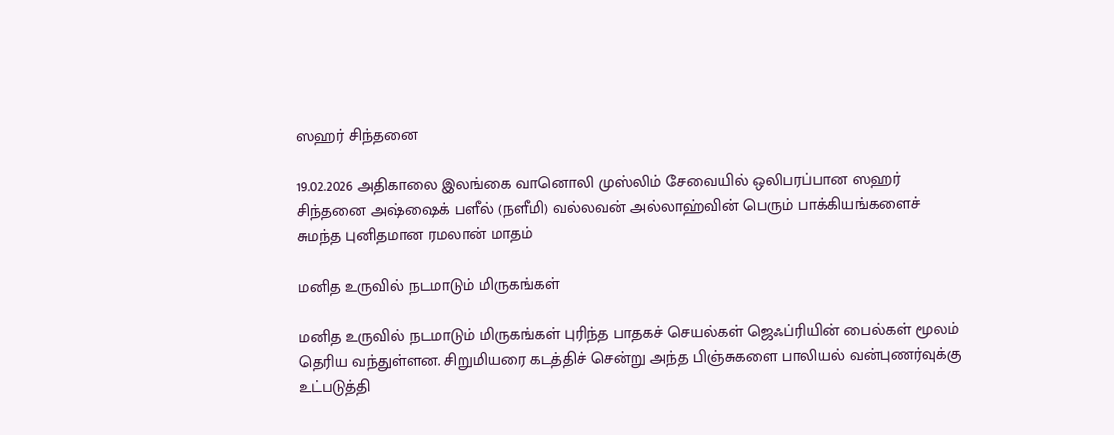ஸஹர் சிந்தனை

19.02.2026 அதிகாலை இலங்கை வானொலி முஸ்லிம் சேவையில் ஒலிபரப்பான ஸஹர் சிந்தனை அஷ்ஷைக் பளீல் (நளீமி) வல்லவன் அல்லாஹ்வின் பெரும் பாக்கியங்களைச் சுமந்த புனிதமான ரமலான் மாதம்

மனித உருவில் நடமாடும் மிருகங்கள்

மனித உருவில் நடமாடும் மிருகங்கள் புரிந்த பாதகச் செயல்கள் ஜெஃப்ரியின் பைல்கள் மூலம் தெரிய வந்துள்ளன. சிறுமியரை கடத்திச் சென்று அந்த பிஞ்சுகளை பாலியல் வன்புணர்வுக்கு உட்படுத்தி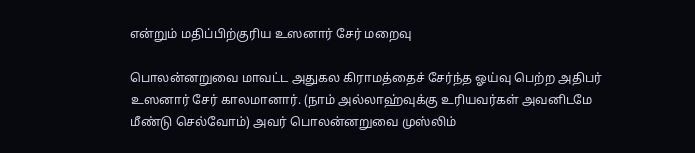என்றும் மதிப்பிற்குரிய உஸனார் சேர் மறைவு

பொலன்னறுவை மாவட்ட அதுகல கிராமத்தைச் சேர்ந்த ஓய்வு பெற்ற அதிபர் உஸனார் சேர் காலமானார். (நாம் அல்லாஹ்வுக்கு உரியவர்கள் அவனிடமே மீண்டு செல்வோம்) அவர் பொலன்னறுவை முஸ்லிம்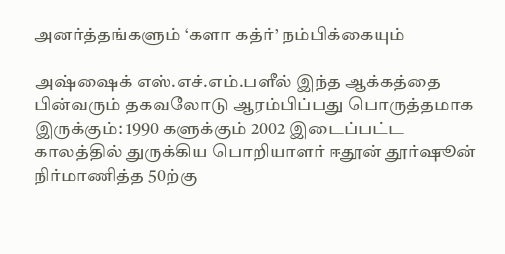அனர்த்தங்களும் ‘களா கத்ர்’ நம்பிக்கையும்

அஷ்ஷைக் எஸ்.எச்.எம்.பளீல் இந்த ஆக்கத்தை பின்வரும் தகவலோடு ஆரம்பிப்பது பொருத்தமாக இருக்கும்: 1990 களுக்கும் 2002 இடைப்பட்ட காலத்தில் துருக்கிய பொறியாளர் ஈதூன் தூர்ஷூன் நிர்மாணித்த 50ற்கு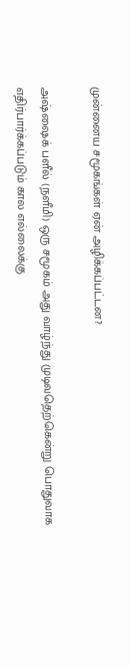முன்னைய சமூகங்கள் ஏன் அழிக்கப்பட்டன?

அஷ்ஷைக் பளீல் (நளீமி) ஒரு சமூகம் அது வாழ்ந்து முடிவதெற்கென்று பொதுவாக எதிர்பார்க்கப்படும் கால எல்லைக்கு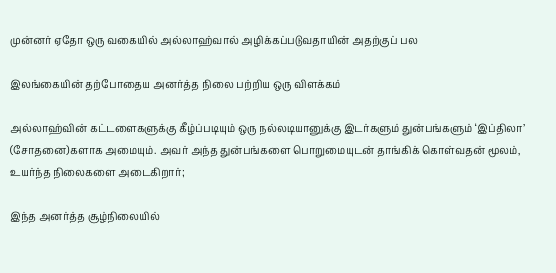முன்னர் ஏதோ ஒரு வகையில் அல்லாஹ்வால் அழிக்கப்படுவதாயின் அதற்குப் பல

இலங்கையின் தற்போதைய அனர்த்த நிலை பற்றிய ஒரு விளக்கம்

அல்லாஹ்வின் கட்டளைகளுக்கு கீழ்ப்படியும் ஒரு நல்லடியானுக்கு இடர்களும் துன்பங்களும் ‘இப்திலா’ (சோதனை)களாக அமையும். அவர் அந்த துன்பங்களை பொறுமையுடன் தாங்கிக் கொள்வதன் மூலம், உயர்ந்த நிலைகளை அடைகிறார்;

இந்த அனர்த்த சூழ்நிலையில்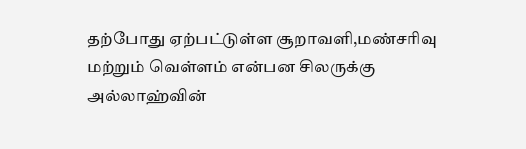தற்போது ஏற்பட்டுள்ள சூறாவளி,மண்சரிவு மற்றும் வெள்ளம் என்பன சிலருக்கு அல்லாஹ்வின்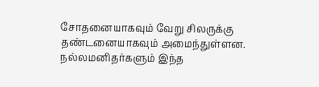சோதனையாகவும் வேறு சிலருக்கு தண்டனையாகவும் அமைந்துள்ளன. நல்லமனிதர்களும் இந்த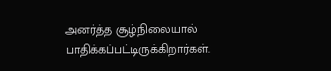அனர்த்த சூழ்நிலையால் பாதிக்கப்பட்டிருக்கிறார்கள்.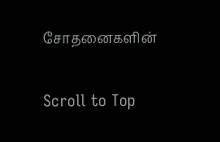சோதனைகளின்

Scroll to Top